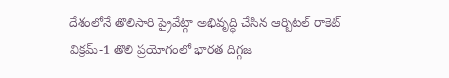దేశంలోనే తొలిసారి ప్రైవేట్గా అభివృద్ధి చేసిన ఆర్బిటల్ రాకెట్ విక్రమ్-1 తొలి ప్రయోగంలో భారత దిగ్గజ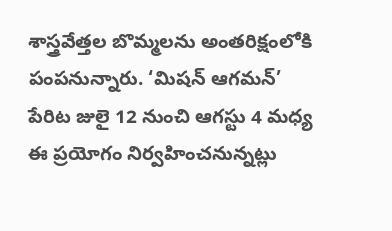శాస్త్రవేత్తల బొమ్మలను అంతరిక్షంలోకి పంపనున్నారు. ‘మిషన్ ఆగమన్’ పేరిట జులై 12 నుంచి ఆగస్టు 4 మధ్య ఈ ప్రయోగం నిర్వహించనున్నట్లు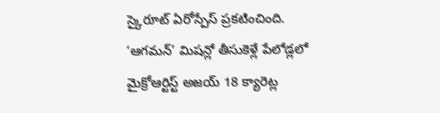స్కైరూట్ ఏరోస్పేస్ ప్రకటించింది.
‘ఆగమన్’ మిషన్లో తీసుకెళ్లే పేలోడ్లలో మైక్రోఆర్టిస్ట్ అజయ్ 18 క్యారెట్ల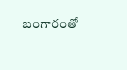బంగారంతో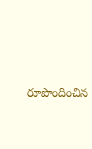రూపొందించిన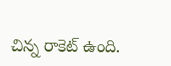చిన్న రాకెట్ ఉంది.